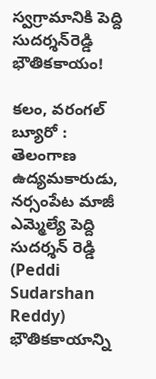స్వగ్రామానికి పెద్ది సుదర్శన్‌రెడ్డి భౌతికకాయం!

కలం, వరంగల్ బ్యూరో : తెలంగాణ ఉద్యమకారుడు, నర్సంపేట మాజీ ఎమ్మెల్యే పెద్ది సుదర్శన్ రెడ్డి (Peddi Sudarshan Reddy) భౌతికకాయాన్ని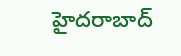హైదరాబాద్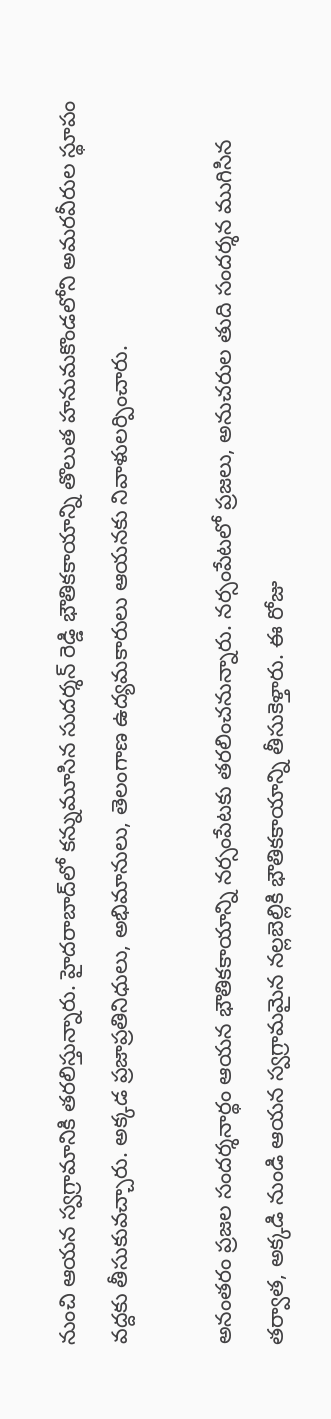నుంచి ఆయన స్వగ్రామానికి తరలిస్తున్నారు. హైదరాబాద్‌లో కన్నుమూసిన సుదర్శన్ రెడ్డి భౌతికకాయాన్ని తొలుత హనుమకొండలోని అమరవీరుల స్థూపం వద్దకు తీసుకువచ్చారు. అక్కడ ప్రజాప్రతినిధులు, అభిమానులు, తెలంగాణ ఉద్యమకారులు ఆయనకు నివాళులర్పించారు.

అనంతరం ప్రజల సందర్శనార్థం ఆయన భౌతికకాయాన్ని నర్సంపేటకు తరలించనున్నారు. నర్సంపేటలో ప్రజలు, అనుచరుల తుది సందర్శన ముగిసిన తర్వాత, అక్కడి నుండి ఆయన స్వగ్రామమైన నల్లబెల్లికి భౌతికకాయాన్ని తీసుకెళ్తారు. ఈ రోజు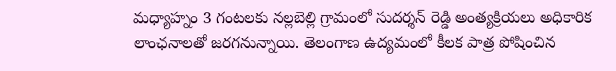మధ్యాహ్నం 3 గంటలకు నల్లబెల్లి గ్రామంలో సుదర్శన్ రెడ్డి అంత్యక్రియలు అధికారిక లాంఛనాలతో జరగనున్నాయి. తెలంగాణ ఉద్యమంలో కీలక పాత్ర పోషించిన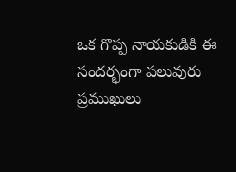ఒక గొప్ప నాయకుడికి ఈ సందర్భంగా పలువురు ప్రముఖులు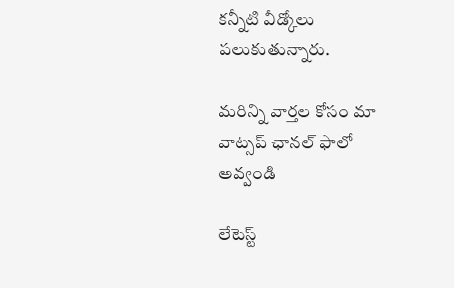కన్నీటి వీడ్కోలు పలుకుతున్నారు.

మ‌రిన్ని వార్త‌ల కోసం మా వాట్స‌ప్ ఛాన‌ల్ ఫాలో అవ్వండి

లేటెస్ట్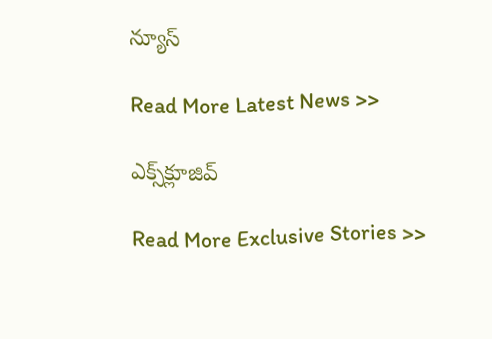న్యూస్‌

Read More Latest News >>

ఎక్స్‌క్లూజివ్‌

Read More Exclusive Stories >>